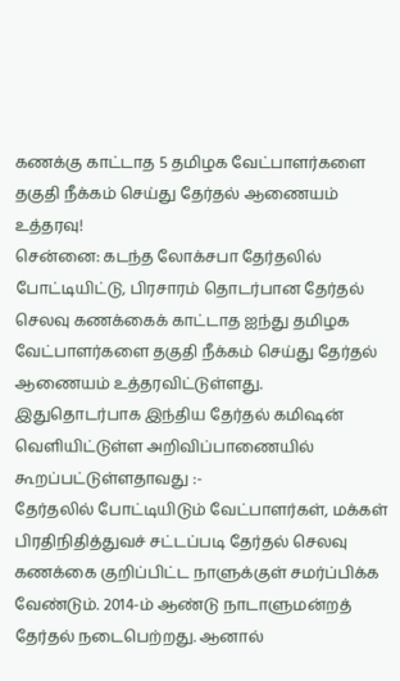கணக்கு காட்டாத 5 தமிழக வேட்பாளர்களை தகுதி நீக்கம் செய்து தேர்தல் ஆணையம் உத்தரவு!
சென்னை: கடந்த லோக்சபா தேர்தலில் போட்டியிட்டு, பிரசாரம் தொடர்பான தேர்தல் செலவு கணக்கைக் காட்டாத ஐந்து தமிழக வேட்பாளர்களை தகுதி நீக்கம் செய்து தேர்தல் ஆணையம் உத்தரவிட்டுள்ளது.
இதுதொடர்பாக இந்திய தேர்தல் கமிஷன் வெளியிட்டுள்ள அறிவிப்பாணையில் கூறப்பட்டுள்ளதாவது :-
தேர்தலில் போட்டியிடும் வேட்பாளர்கள், மக்கள் பிரதிநிதித்துவச் சட்டப்படி தேர்தல் செலவு கணக்கை குறிப்பிட்ட நாளுக்குள் சமர்ப்பிக்க வேண்டும். 2014-ம் ஆண்டு நாடாளுமன்றத் தேர்தல் நடைபெற்றது. ஆனால்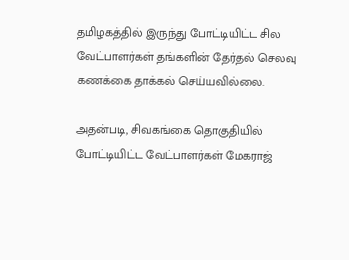தமிழகத்தில் இருந்து போட்டியிட்ட சில வேட்பாளர்கள் தங்களின் தேர்தல் செலவு கணக்கை தாக்கல் செய்யவில்லை.

அதன்படி, சிவகங்கை தொகுதியில் போட்டியிட்ட வேட்பாளர்கள் மேகராஜ்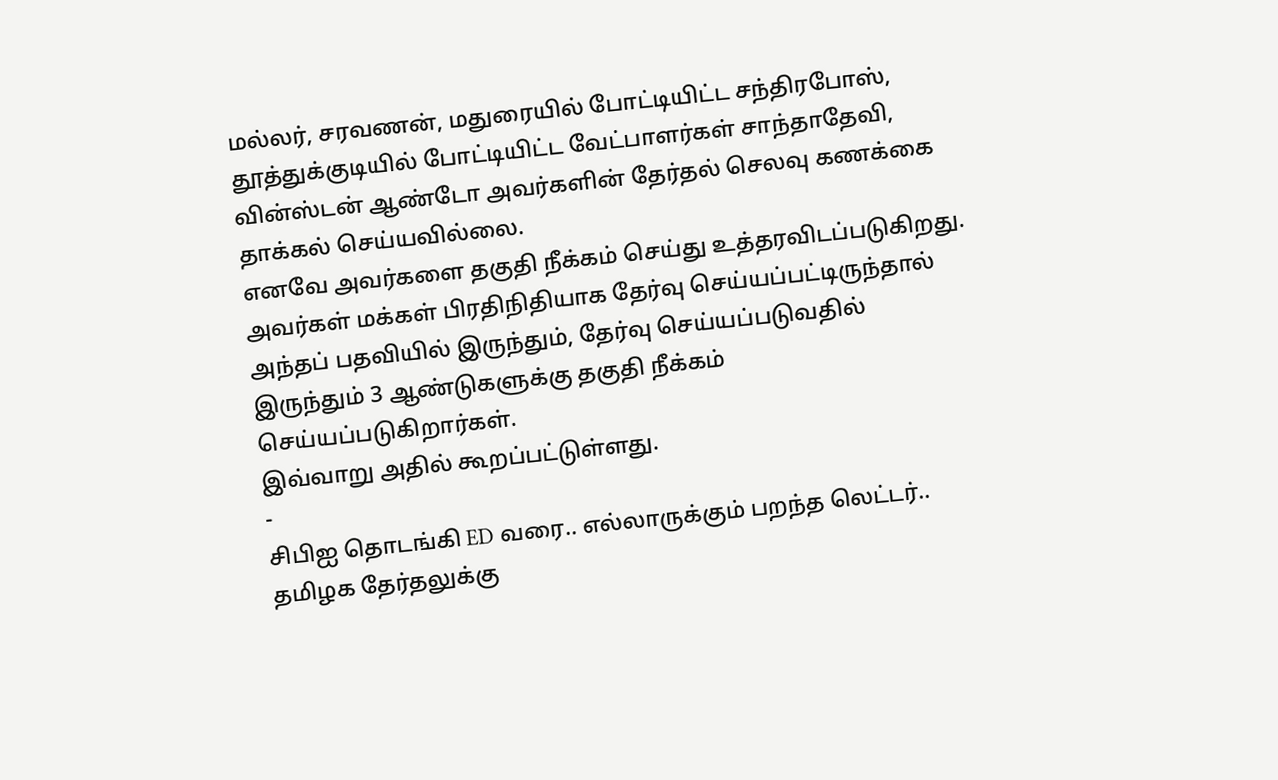மல்லர், சரவணன், மதுரையில் போட்டியிட்ட சந்திரபோஸ், தூத்துக்குடியில் போட்டியிட்ட வேட்பாளர்கள் சாந்தாதேவி, வின்ஸ்டன் ஆண்டோ அவர்களின் தேர்தல் செலவு கணக்கை தாக்கல் செய்யவில்லை.
எனவே அவர்களை தகுதி நீக்கம் செய்து உத்தரவிடப்படுகிறது. அவர்கள் மக்கள் பிரதிநிதியாக தேர்வு செய்யப்பட்டிருந்தால் அந்தப் பதவியில் இருந்தும், தேர்வு செய்யப்படுவதில் இருந்தும் 3 ஆண்டுகளுக்கு தகுதி நீக்கம் செய்யப்படுகிறார்கள்.
இவ்வாறு அதில் கூறப்பட்டுள்ளது.
-
சிபிஐ தொடங்கி ED வரை.. எல்லாருக்கும் பறந்த லெட்டர்.. தமிழக தேர்தலுக்கு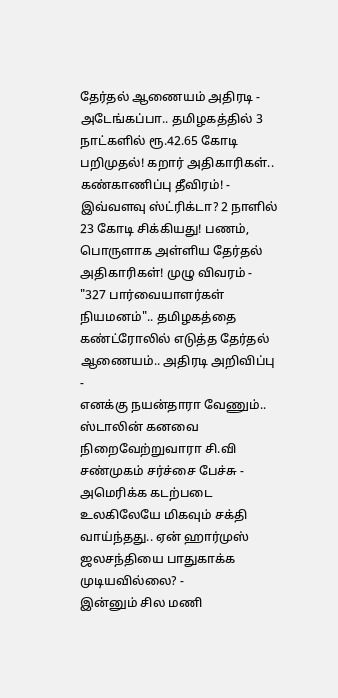தேர்தல் ஆணையம் அதிரடி -
அடேங்கப்பா.. தமிழகத்தில் 3 நாட்களில் ரூ.42.65 கோடி பறிமுதல்! கறார் அதிகாரிகள்.. கண்காணிப்பு தீவிரம்! -
இவ்வளவு ஸ்ட்ரிக்டா? 2 நாளில் 23 கோடி சிக்கியது! பணம், பொருளாக அள்ளிய தேர்தல் அதிகாரிகள்! முழு விவரம் -
"327 பார்வையாளர்கள் நியமனம்".. தமிழகத்தை கண்ட்ரோலில் எடுத்த தேர்தல் ஆணையம்.. அதிரடி அறிவிப்பு -
எனக்கு நயன்தாரா வேணும்.. ஸ்டாலின் கனவை நிறைவேற்றுவாரா சி.வி சண்முகம் சர்ச்சை பேச்சு -
அமெரிக்க கடற்படை உலகிலேயே மிகவும் சக்தி வாய்ந்தது.. ஏன் ஹார்முஸ் ஜலசந்தியை பாதுகாக்க முடியவில்லை? -
இன்னும் சில மணி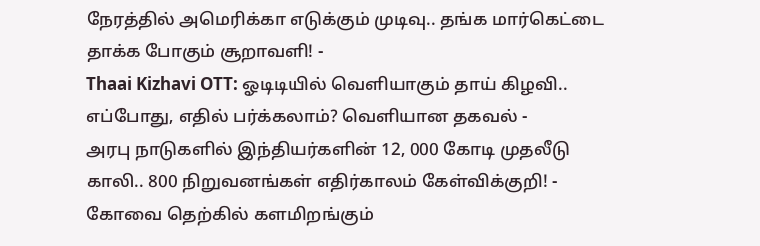நேரத்தில் அமெரிக்கா எடுக்கும் முடிவு.. தங்க மார்கெட்டை தாக்க போகும் சூறாவளி! -
Thaai Kizhavi OTT: ஓடிடியில் வெளியாகும் தாய் கிழவி.. எப்போது, எதில் பர்க்கலாம்? வெளியான தகவல் -
அரபு நாடுகளில் இந்தியர்களின் 12, 000 கோடி முதலீடு காலி.. 800 நிறுவனங்கள் எதிர்காலம் கேள்விக்குறி! -
கோவை தெற்கில் களமிறங்கும்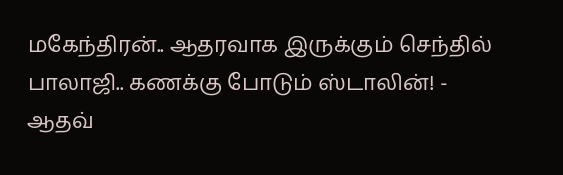மகேந்திரன்.. ஆதரவாக இருக்கும் செந்தில் பாலாஜி.. கணக்கு போடும் ஸ்டாலின்! -
ஆதவ்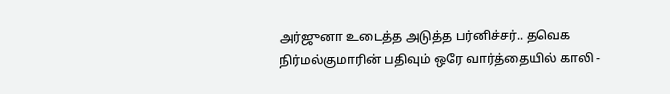அர்ஜுனா உடைத்த அடுத்த பர்னிச்சர்.. தவெக நிர்மல்குமாரின் பதிவும் ஒரே வார்த்தையில் காலி -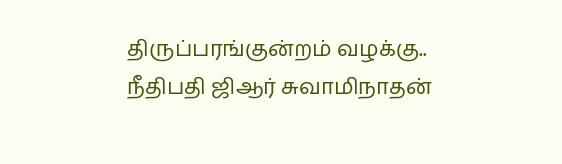திருப்பரங்குன்றம் வழக்கு.. நீதிபதி ஜிஆர் சுவாமிநாதன்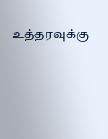உத்தரவுக்கு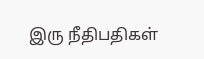இரு நீதிபதிகள்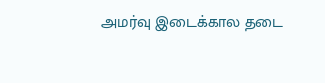அமர்வு இடைக்கால தடை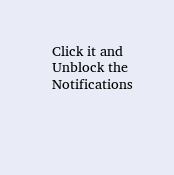Click it and Unblock the Notifications